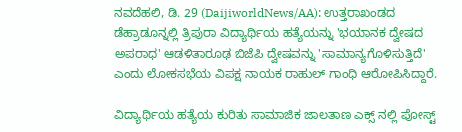ನವದೆಹಲಿ, ಡಿ. 29 (DaijiworldNews/AA): ಉತ್ತರಾಖಂಡದ ಡೆಹ್ರಾಡೂನ್ನಲ್ಲಿ ತ್ರಿಪುರಾ ವಿದ್ಯಾರ್ಥಿಯ ಹತ್ಯೆಯನ್ನು 'ಭಯಾನಕ ದ್ವೇಷದ ಅಪರಾಧ' ಆಡಳಿತಾರೂಢ ಬಿಜೆಪಿ ದ್ವೇಷವನ್ನು 'ಸಾಮಾನ್ಯಗೊಳಿಸುತ್ತಿದೆ' ಎಂದು ಲೋಕಸಭೆಯ ವಿಪಕ್ಷ ನಾಯಕ ರಾಹುಲ್ ಗಾಂಧಿ ಆರೋಪಿಸಿದ್ದಾರೆ.

ವಿದ್ಯಾರ್ಥಿಯ ಹತ್ಯೆಯ ಕುರಿತು ಸಾಮಾಜಿಕ ಜಾಲತಾಣ ಎಕ್ಸ್ ನಲ್ಲಿ ಪೋಸ್ಟ್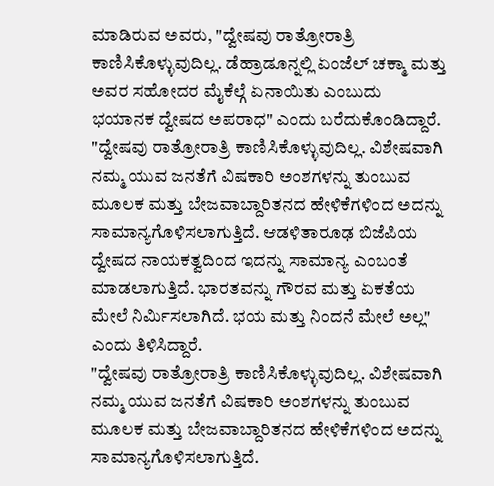ಮಾಡಿರುವ ಅವರು, "ದ್ವೇಷವು ರಾತ್ರೋರಾತ್ರಿ ಕಾಣಿಸಿಕೊಳ್ಳುವುದಿಲ್ಲ. ಡೆಹ್ರಾಡೂನ್ನಲ್ಲಿ ಏಂಜೆಲ್ ಚಕ್ಮಾ ಮತ್ತು ಅವರ ಸಹೋದರ ಮೈಕೆಲ್ಗೆ ಏನಾಯಿತು ಎಂಬುದು ಭಯಾನಕ ದ್ವೇಷದ ಅಪರಾಧ" ಎಂದು ಬರೆದುಕೊಂಡಿದ್ದಾರೆ.
"ದ್ವೇಷವು ರಾತ್ರೋರಾತ್ರಿ ಕಾಣಿಸಿಕೊಳ್ಳುವುದಿಲ್ಲ. ವಿಶೇಷವಾಗಿ ನಮ್ಮ ಯುವ ಜನತೆಗೆ ವಿಷಕಾರಿ ಅಂಶಗಳನ್ನು ತುಂಬುವ ಮೂಲಕ ಮತ್ತು ಬೇಜವಾಬ್ದಾರಿತನದ ಹೇಳಿಕೆಗಳಿಂದ ಅದನ್ನು ಸಾಮಾನ್ಯಗೊಳಿಸಲಾಗುತ್ತಿದೆ. ಆಡಳಿತಾರೂಢ ಬಿಜೆಪಿಯ ದ್ವೇಷದ ನಾಯಕತ್ವದಿಂದ ಇದನ್ನು ಸಾಮಾನ್ಯ ಎಂಬಂತೆ ಮಾಡಲಾಗುತ್ತಿದೆ. ಭಾರತವನ್ನು ಗೌರವ ಮತ್ತು ಏಕತೆಯ ಮೇಲೆ ನಿರ್ಮಿಸಲಾಗಿದೆ. ಭಯ ಮತ್ತು ನಿಂದನೆ ಮೇಲೆ ಅಲ್ಲ" ಎಂದು ತಿಳಿಸಿದ್ದಾರೆ.
"ದ್ವೇಷವು ರಾತ್ರೋರಾತ್ರಿ ಕಾಣಿಸಿಕೊಳ್ಳುವುದಿಲ್ಲ. ವಿಶೇಷವಾಗಿ ನಮ್ಮ ಯುವ ಜನತೆಗೆ ವಿಷಕಾರಿ ಅಂಶಗಳನ್ನು ತುಂಬುವ ಮೂಲಕ ಮತ್ತು ಬೇಜವಾಬ್ದಾರಿತನದ ಹೇಳಿಕೆಗಳಿಂದ ಅದನ್ನು ಸಾಮಾನ್ಯಗೊಳಿಸಲಾಗುತ್ತಿದೆ.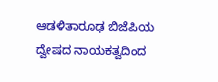ಆಡಳಿತಾರೂಢ ಬಿಜೆಪಿಯ ದ್ವೇಷದ ನಾಯಕತ್ವದಿಂದ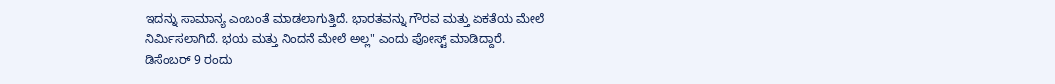ಇದನ್ನು ಸಾಮಾನ್ಯ ಎಂಬಂತೆ ಮಾಡಲಾಗುತ್ತಿದೆ. ಭಾರತವನ್ನು ಗೌರವ ಮತ್ತು ಏಕತೆಯ ಮೇಲೆ ನಿರ್ಮಿಸಲಾಗಿದೆ. ಭಯ ಮತ್ತು ನಿಂದನೆ ಮೇಲೆ ಅಲ್ಲ" ಎಂದು ಪೋಸ್ಟ್ ಮಾಡಿದ್ದಾರೆ.
ಡಿಸೆಂಬರ್ 9 ರಂದು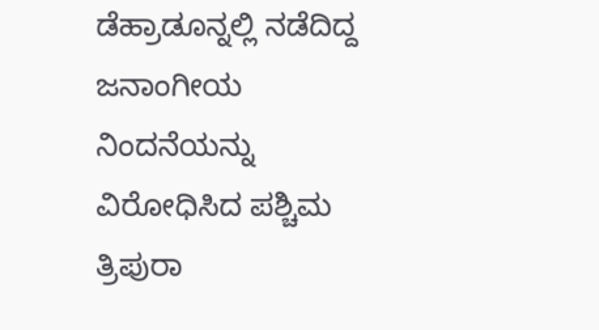ಡೆಹ್ರಾಡೂನ್ನಲ್ಲಿ ನಡೆದಿದ್ದ ಜನಾಂಗೀಯ ನಿಂದನೆಯನ್ನು ವಿರೋಧಿಸಿದ ಪಶ್ಚಿಮ ತ್ರಿಪುರಾ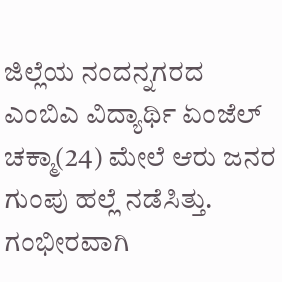ಜಿಲ್ಲೆಯ ನಂದನ್ನಗರದ ಎಂಬಿಎ ವಿದ್ಯಾರ್ಥಿ ಏಂಜೆಲ್ ಚಕ್ಮಾ(24) ಮೇಲೆ ಆರು ಜನರ ಗುಂಪು ಹಲ್ಲೆ ನಡೆಸಿತ್ತು. ಗಂಭೀರವಾಗಿ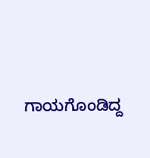ಗಾಯಗೊಂಡಿದ್ದ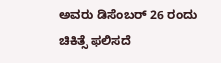ಅವರು ಡಿಸೆಂಬರ್ 26 ರಂದು ಚಿಕಿತ್ಸೆ ಫಲಿಸದೆ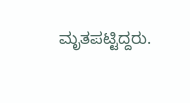ಮೃತಪಟ್ಟಿದ್ದರು.